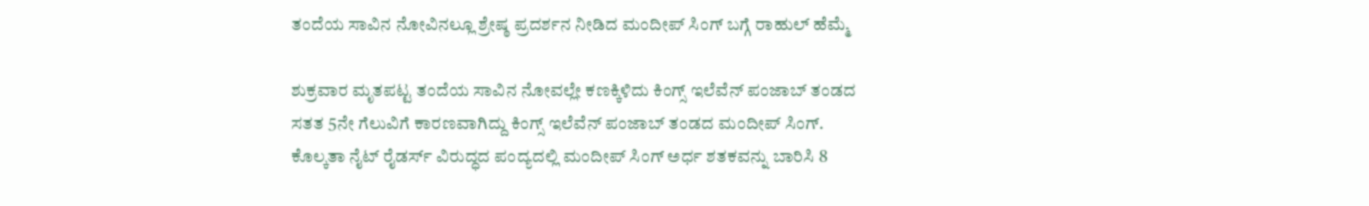ತಂದೆಯ ಸಾವಿನ ನೋವಿನಲ್ಲೂ ಶ್ರೇಷ್ಠ ಪ್ರದರ್ಶನ ನೀಡಿದ ಮಂದೀಪ್ ಸಿಂಗ್ ಬಗ್ಗೆ ರಾಹುಲ್ ಹೆಮ್ಮೆ

ಶುಕ್ರವಾರ ಮೃತಪಟ್ಟ ತಂದೆಯ ಸಾವಿನ ನೋವಲ್ಲೇ ಕಣಕ್ಕಿಳಿದು ಕಿಂಗ್ಸ್ ಇಲೆವೆನ್ ಪಂಜಾಬ್ ತಂಡದ ಸತತ 5ನೇ ಗೆಲುವಿಗೆ ಕಾರಣವಾಗಿದ್ದು ಕಿಂಗ್ಸ್ ಇಲೆವೆನ್ ಪಂಜಾಬ್ ತಂಡದ ಮಂದೀಪ್ ಸಿಂಗ್. ಕೊಲ್ಕತಾ ನೈಟ್ ರೈಡರ್ಸ್ ವಿರುದ್ಧದ ಪಂದ್ಯದಲ್ಲಿ ಮಂದೀಪ್ ಸಿಂಗ್ ಅರ್ಧ ಶತಕವನ್ನು ಬಾರಿಸಿ 8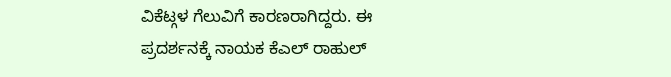ವಿಕೆಟ್ಗಳ ಗೆಲುವಿಗೆ ಕಾರಣರಾಗಿದ್ದರು. ಈ ಪ್ರದರ್ಶನಕ್ಕೆ ನಾಯಕ ಕೆಎಲ್ ರಾಹುಲ್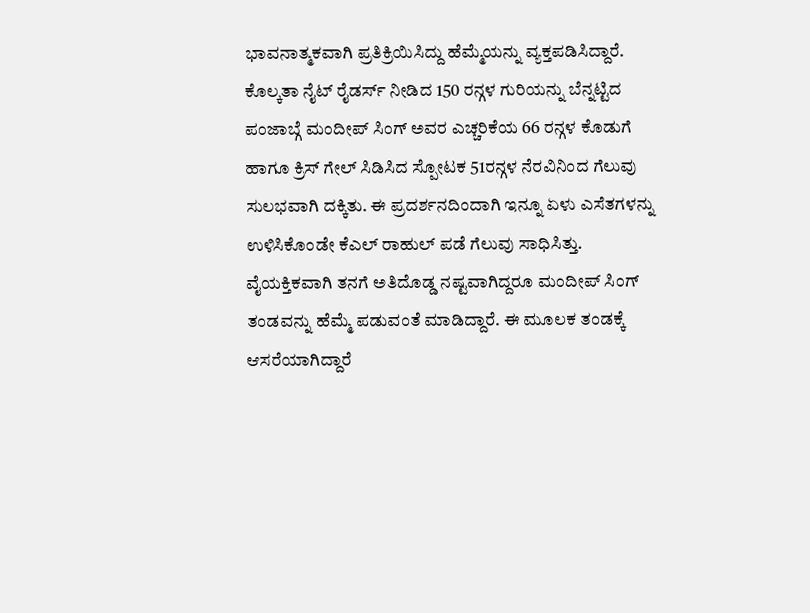ಭಾವನಾತ್ಮಕವಾಗಿ ಪ್ರತಿಕ್ರಿಯಿಸಿದ್ದು ಹೆಮ್ಮೆಯನ್ನು ವ್ಯಕ್ತಪಡಿಸಿದ್ದಾರೆ.
ಕೊಲ್ಕತಾ ನೈಟ್ ರೈಡರ್ಸ್ ನೀಡಿದ 150 ರನ್ಗಳ ಗುರಿಯನ್ನು ಬೆನ್ನಟ್ಟಿದ ಪಂಜಾಬ್ಗೆ ಮಂದೀಪ್ ಸಿಂಗ್ ಅವರ ಎಚ್ಚರಿಕೆಯ 66 ರನ್ಗಳ ಕೊಡುಗೆ ಹಾಗೂ ಕ್ರಿಸ್ ಗೇಲ್ ಸಿಡಿಸಿದ ಸ್ಪೋಟಕ 51ರನ್ಗಳ ನೆರವಿನಿಂದ ಗೆಲುವು ಸುಲಭವಾಗಿ ದಕ್ಕಿತು. ಈ ಪ್ರದರ್ಶನದಿಂದಾಗಿ ಇನ್ನೂ ಏಳು ಎಸೆತಗಳನ್ನು ಉಳಿಸಿಕೊಂಡೇ ಕೆಎಲ್ ರಾಹುಲ್ ಪಡೆ ಗೆಲುವು ಸಾಧಿಸಿತ್ತು.
ವೈಯಕ್ತಿಕವಾಗಿ ತನಗೆ ಅತಿದೊಡ್ಡ ನಷ್ಟವಾಗಿದ್ದರೂ ಮಂದೀಪ್ ಸಿಂಗ್ ತಂಡವನ್ನು ಹೆಮ್ಮೆ ಪಡುವಂತೆ ಮಾಡಿದ್ದಾರೆ. ಈ ಮೂಲಕ ತಂಡಕ್ಕೆ ಆಸರೆಯಾಗಿದ್ದಾರೆ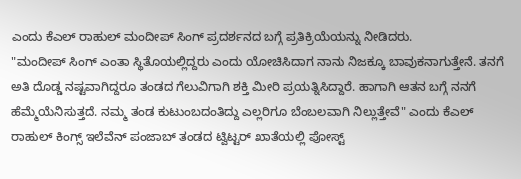ಎಂದು ಕೆಎಲ್ ರಾಹುಲ್ ಮಂದೀಪ್ ಸಿಂಗ್ ಪ್ರದರ್ಶನದ ಬಗ್ಗೆ ಪ್ರತಿಕ್ರಿಯೆಯನ್ನು ನೀಡಿದರು.
"ಮಂದೀಪ್ ಸಿಂಗ್ ಎಂತಾ ಸ್ಥಿತೊಯಲ್ಲಿದ್ದರು ಎಂದು ಯೋಚಿಸಿದಾಗ ನಾನು ನಿಜಕ್ಕೂ ಬಾವುಕನಾಗುತ್ತೇನೆ. ತನಗೆ ಅತಿ ದೊಡ್ಡ ನಷ್ಟವಾಗಿದ್ದರೂ ತಂಡದ ಗೆಲುವಿಗಾಗಿ ಶಕ್ತಿ ಮೀರಿ ಪ್ರಯತ್ನಿಸಿದ್ದಾರೆ. ಹಾಗಾಗಿ ಆತನ ಬಗ್ಗೆ ನನಗೆ ಹೆಮ್ಮೆಯೆನಿಸುತ್ತದೆ. ನಮ್ಮ ತಂಡ ಕುಟುಂಬದಂತಿದ್ದು ಎಲ್ಲರಿಗೂ ಬೆಂಬಲವಾಗಿ ನಿಲ್ಲುತ್ತೇವೆ" ಎಂದು ಕೆಎಲ್ ರಾಹುಲ್ ಕಿಂಗ್ಸ್ ಇಲೆವೆನ್ ಪಂಜಾಬ್ ತಂಡದ ಟ್ವಿಟ್ಟರ್ ಖಾತೆಯಲ್ಲಿ ಪೋಸ್ಟ್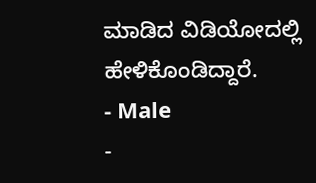ಮಾಡಿದ ವಿಡಿಯೋದಲ್ಲಿ ಹೇಳಿಕೊಂಡಿದ್ದಾರೆ.
- Male
-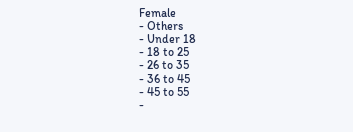Female
- Others
- Under 18
- 18 to 25
- 26 to 35
- 36 to 45
- 45 to 55
-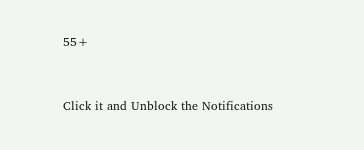55+


Click it and Unblock the Notifications